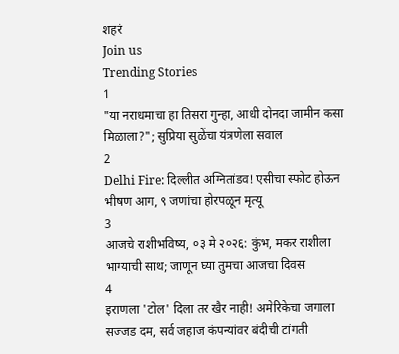शहरं
Join us
Trending Stories
1
"या नराधमाचा हा तिसरा गुन्हा, आधी दोनदा जामीन कसा मिळाला?"; सुप्रिया सुळेंचा यंत्रणेला सवाल
2
Delhi Fire: दिल्लीत अग्नितांडव! एसीचा स्फोट होऊन भीषण आग, ९ जणांचा होरपळून मृत्यू
3
आजचे राशीभविष्य, ०३ मे २०२६: कुंभ, मकर राशीला भाग्याची साथ; जाणून घ्या तुमचा आजचा दिवस
4
इराणला 'टोल' दिला तर खैर नाही! अमेरिकेचा जगाला सज्जड दम, सर्व जहाज कंपन्यांवर बंदीची टांगती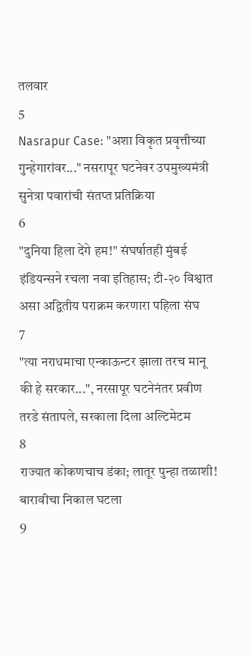तलवार
5
Nasrapur Case: "अशा विकृत प्रवृत्तीच्या गुन्हेगारांवर..." नसरापूर घटनेवर उपमुख्यमंत्री सुनेत्रा पवारांची संतप्त प्रतिक्रिया
6
"दुनिया हिला देंगे हम!" संघर्षातही मुंबई इंडियन्सने रचला नवा इतिहास; टी-२० विश्वात असा अद्वितीय पराक्रम करणारा पहिला संघ
7
"त्या नराधमाचा एन्काऊन्टर झाला तरच मानू की हे सरकार...", नरसापूर घटनेनंतर प्रवीण तरडे संतापले, सरकाला दिला अल्टिमेटम
8
राज्यात कोकणचाच डंका; लातूर पुन्हा तळाशी! बारावीचा निकाल घटला
9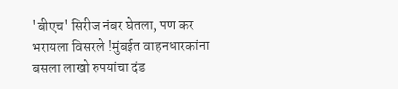'बीएच' सिरीज नंबर घेतला, पण कर भरायला विसरले !मुंबईत वाहनधारकांना बसला लाखो रुपयांचा दंड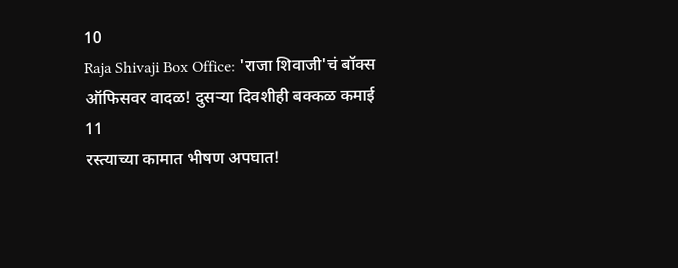10
Raja Shivaji Box Office: 'राजा शिवाजी'चं बॉक्स ऑफिसवर वादळ! दुसऱ्या दिवशीही बक्कळ कमाई
11
रस्त्याच्या कामात भीषण अपघात!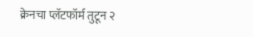क्रेनचा प्लॅटफॉर्म तुटून २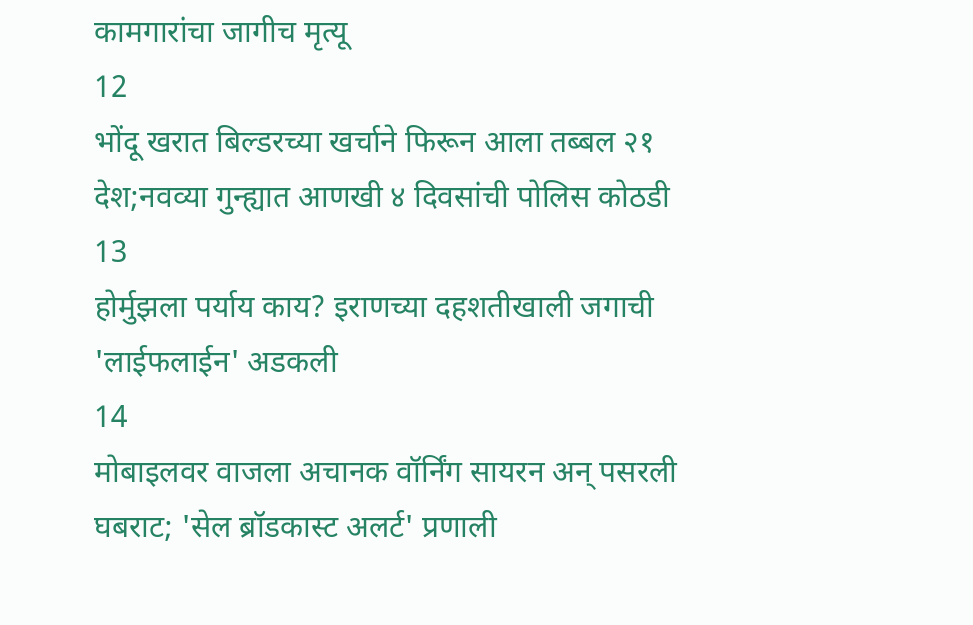कामगारांचा जागीच मृत्यू
12
भोंदू खरात बिल्डरच्या खर्चाने फिरून आला तब्बल २१ देश;नवव्या गुन्ह्यात आणखी ४ दिवसांची पोलिस कोठडी
13
होर्मुझला पर्याय काय? इराणच्या दहशतीखाली जगाची 'लाईफलाईन' अडकली
14
मोबाइलवर वाजला अचानक वॉर्निंग सायरन अन् पसरली घबराट; 'सेल ब्रॉडकास्ट अलर्ट' प्रणाली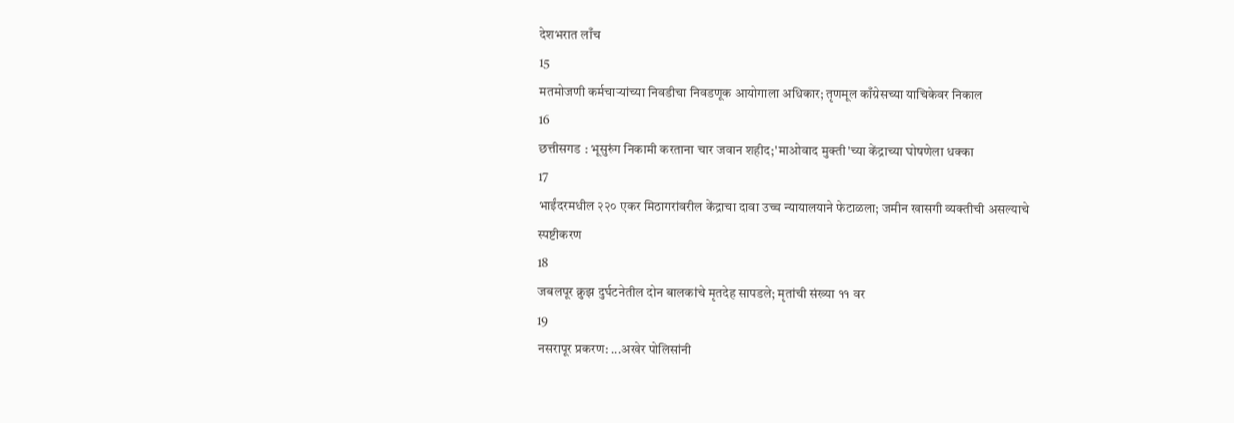देशभरात लाँच
15
मतमोजणी कर्मचाऱ्यांच्या निवडीचा निवडणूक आयोगाला अधिकार; तृणमूल काँग्रेसच्या याचिकेवर निकाल
16
छत्तीसगड : भूसुरुंग निकामी करताना चार जवान शहीद;'माओवाद मुक्ती'च्या केंद्राच्या घोषणेला धक्का
17
भाईंदरमधील २२० एकर मिठागरांवरील केंद्राचा दावा उच्च न्यायालयाने फेटाळला; जमीन खासगी व्यक्तीची असल्याचे स्पष्टीकरण
18
जबलपूर क्रुझ दुर्घटनेतील दोन बालकांचे मृतदेह सापडले; मृतांची संख्या ११ वर
19
नसरापूर प्रकरण: ...अखेर पोलिसांनी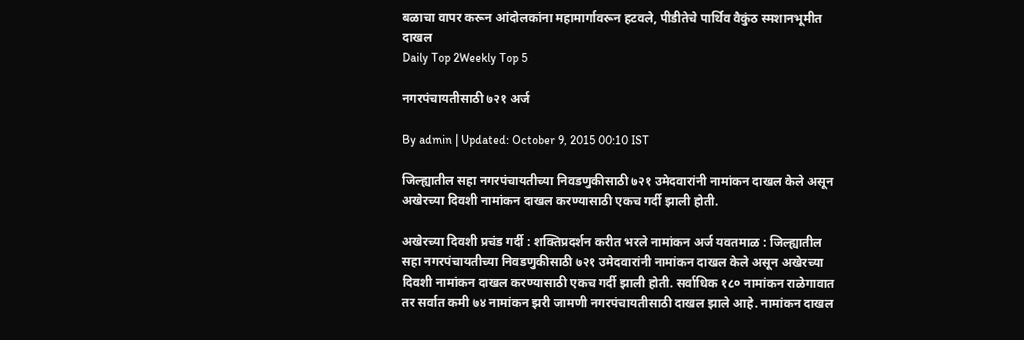बळाचा वापर करून आंदोलकांना महामार्गावरून हटवले, पीडीतेचे पार्थिव वैकुंठ स्मशानभूमीत दाखल
Daily Top 2Weekly Top 5

नगरपंचायतीसाठी ७२१ अर्ज

By admin | Updated: October 9, 2015 00:10 IST

जिल्ह्यातील सहा नगरपंचायतीच्या निवडणुकीसाठी ७२१ उमेदवारांनी नामांकन दाखल केले असून अखेरच्या दिवशी नामांकन दाखल करण्यासाठी एकच गर्दी झाली होती.

अखेरच्या दिवशी प्रचंड गर्दी : शक्तिप्रदर्शन करीत भरले नामांकन अर्ज यवतमाळ : जिल्ह्यातील सहा नगरपंचायतीच्या निवडणुकीसाठी ७२१ उमेदवारांनी नामांकन दाखल केले असून अखेरच्या दिवशी नामांकन दाखल करण्यासाठी एकच गर्दी झाली होती. सर्वाधिक १८० नामांकन राळेगावात तर सर्वात कमी ७४ नामांकन झरी जामणी नगरपंचायतीसाठी दाखल झाले आहे. नामांकन दाखल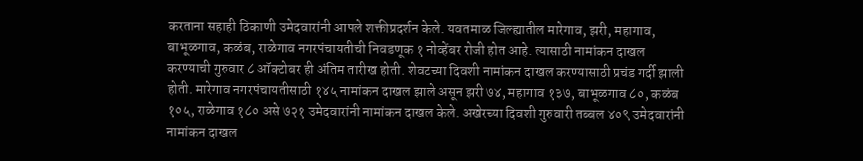करताना सहाही ठिकाणी उमेदवारांनी आपले शक्तीप्रदर्शन केले. यवतमाळ जिल्ह्यातील मारेगाव, झरी, महागाव, बाभूळगाव, कळंब, राळेगाव नगरपंचायतीची निवडणूक १ नोव्हेंबर रोजी होत आहे. त्यासाठी नामांकन दाखल करण्याची गुरुवार ८ ऑक्टोबर ही अंतिम तारीख होती. शेवटच्या दिवशी नामांकन दाखल करण्यासाठी प्रचंड गर्दी झाली होती. मारेगाव नगरपंचायतीसाठी १४५ नामांकन दाखल झाले असून झरी ७४, महागाव १३७, बाभूळगाव ८०, कळंब १०५, राळेगाव १८० असे ७२१ उमेदवारांनी नामांकन दाखल केले. अखेरच्या दिवशी गुरुवारी तब्बल ४०९ उमेदवारांनी नामांकन दाखल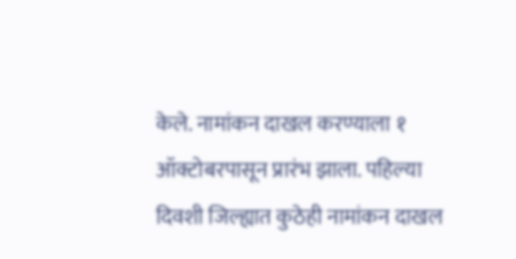केले. नामांकन दाखल करण्याला १ ऑक्टोबरपासून प्रारंभ झाला. पहिल्या दिवशी जिल्ह्यात कुठेही नामांकन दाखल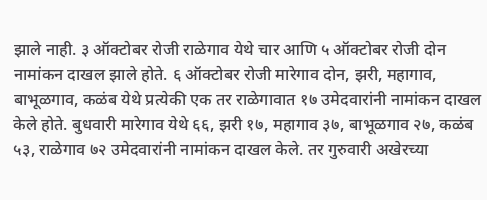झाले नाही. ३ ऑक्टोबर रोजी राळेगाव येथे चार आणि ५ ऑक्टोबर रोजी दोन नामांकन दाखल झाले होते. ६ ऑक्टोबर रोजी मारेगाव दोन, झरी, महागाव, बाभूळगाव, कळंब येथे प्रत्येकी एक तर राळेगावात १७ उमेदवारांनी नामांकन दाखल केले होते. बुधवारी मारेगाव येथे ६६, झरी १७, महागाव ३७, बाभूळगाव २७, कळंब ५३, राळेगाव ७२ उमेदवारांनी नामांकन दाखल केले. तर गुरुवारी अखेरच्या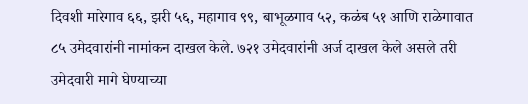दिवशी मारेगाव ६६, झरी ५६, महागाव ९९, बाभूळगाव ५२, कळंब ५१ आणि राळेगावात ८५ उमेदवारांनी नामांकन दाखल केले. ७२१ उमेदवारांनी अर्ज दाखल केले असले तरी उमेदवारी मागे घेण्याच्या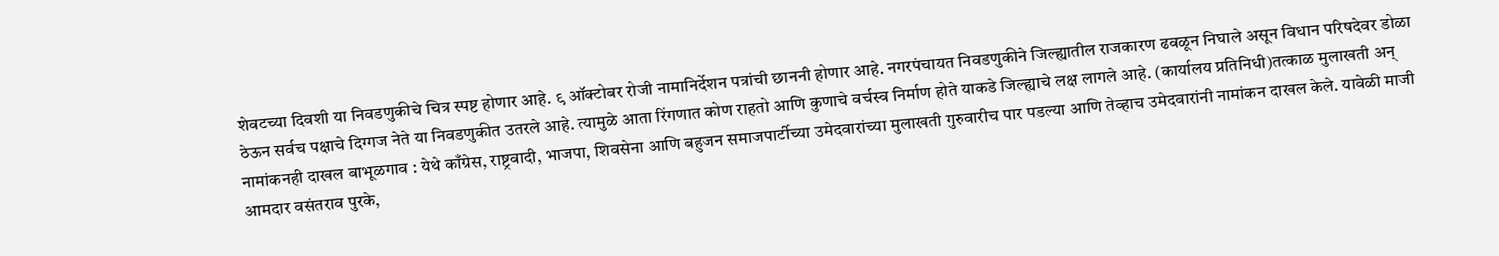शेवटच्या दिवशी या निवडणुकीचे चित्र स्पष्ट होणार आहे. ९ ऑक्टोबर रोजी नामानिर्देशन पत्रांची छाननी होणार आहे. नगरपंचायत निवडणुकीने जिल्ह्यातील राजकारण ढवळून निघाले असून विधान परिषदेवर डोळा ठेऊन सर्वच पक्षाचे दिग्गज नेते या निवडणुकीत उतरले आहे. त्यामुळे आता रिंगणात कोण राहतो आणि कुणाचे वर्चस्व निर्माण होते याकडे जिल्ह्याचे लक्ष लागले आहे. (कार्यालय प्रतिनिधी)तत्काळ मुलाखती अन् नामांकनही दाखल बाभूळगाव : येथे काँग्रेस, राष्ट्रवादी, भाजपा, शिवसेना आणि बहुजन समाजपार्टीच्या उमेदवारांच्या मुलाखती गुरुवारीच पार पडल्या आणि तेव्हाच उमेदवारांनी नामांकन दाखल केले. यावेळी माजी आमदार वसंतराव पुरके,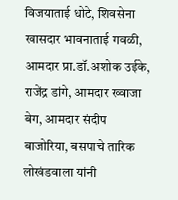विजयाताई धोटे, शिवसेना खासदार भावनाताई गवळी, आमदार प्रा.डॉ.अशोक उईके, राजेंद्र डांगे, आमदार ख्वाजा बेग, आमदार संदीप बाजोरिया, बसपाचे तारिक लोखंडवाला यांनी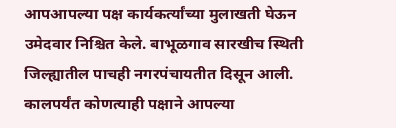आपआपल्या पक्ष कार्यकर्त्यांच्या मुलाखती घेऊन उमेदवार निश्चित केले. बाभूळगाव सारखीच स्थिती जिल्ह्यातील पाचही नगरपंचायतीत दिसून आली. कालपर्यंत कोणत्याही पक्षाने आपल्या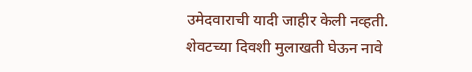उमेदवाराची यादी जाहीर केली नव्हती. शेवटच्या दिवशी मुलाखती घेऊन नावे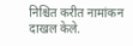निश्चित करीत नामांकन दाखल केले.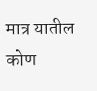मात्र यातील कोण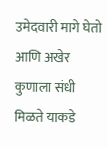उमेदवारी मागे घेतो आणि अखेर कुणाला संधी मिळते याकडे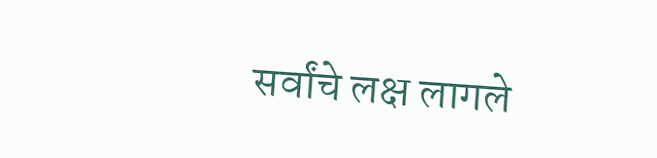सर्वांचे लक्ष लागले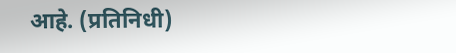आहे. (प्रतिनिधी)